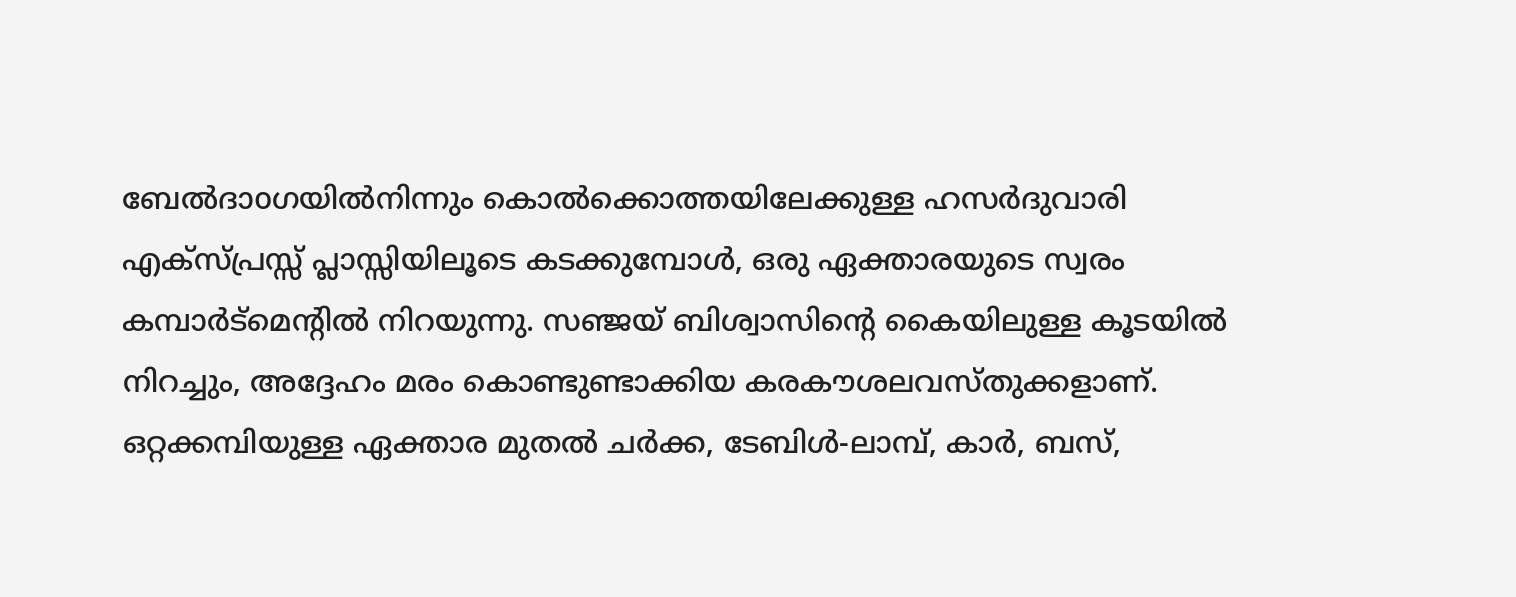ബേൽദാoഗയിൽനിന്നും കൊൽക്കൊത്തയിലേക്കുള്ള ഹസർദുവാരി എക്സ്പ്രസ്സ് പ്ലാസ്സിയിലൂടെ കടക്കുമ്പോൾ, ഒരു ഏക്താരയുടെ സ്വരം കമ്പാർട്മെന്റിൽ നിറയുന്നു. സഞ്ജയ് ബിശ്വാസിന്റെ കൈയിലുള്ള കൂടയിൽ നിറച്ചും, അദ്ദേഹം മരം കൊണ്ടുണ്ടാക്കിയ കരകൗശലവസ്തുക്കളാണ്. ഒറ്റക്കമ്പിയുള്ള ഏക്താര മുതൽ ചർക്ക, ടേബിൾ-ലാമ്പ്, കാർ, ബസ്,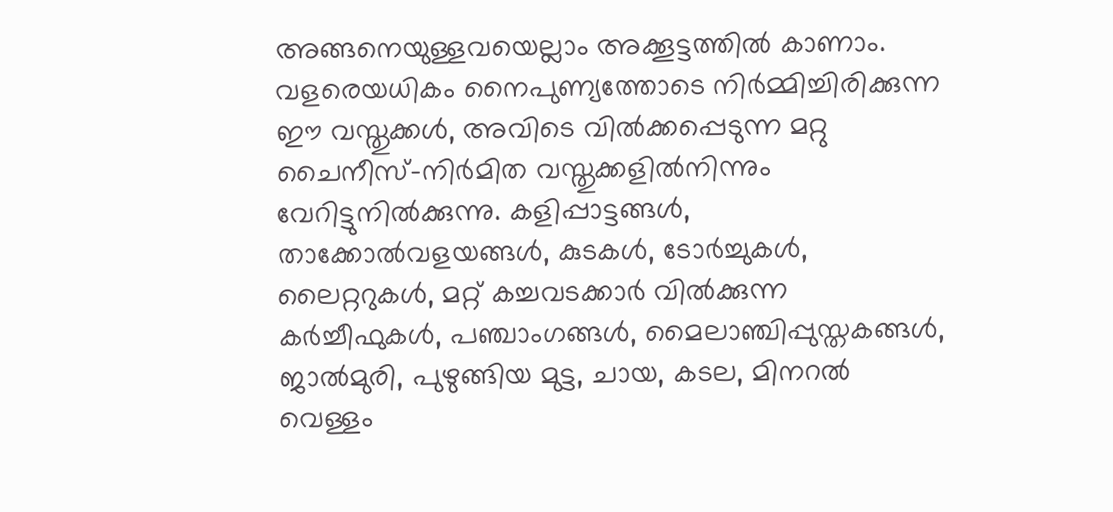അങ്ങനെയുള്ളവയെല്ലാം അക്കൂട്ടത്തിൽ കാണാം.
വളരെയധികം നൈപുണ്യത്തോടെ നിർമ്മിച്ചിരിക്കുന്ന ഈ വസ്തുക്കൾ, അവിടെ വിൽക്കപ്പെടുന്ന മറ്റു ചൈനീസ്-നിർമിത വസ്തുക്കളിൽനിന്നും വേറിട്ടുനിൽക്കുന്നു. കളിപ്പാട്ടങ്ങൾ, താക്കോൽവളയങ്ങൾ, കുടകൾ, ടോർച്ചുകൾ, ലൈറ്ററുകൾ, മറ്റ് കച്ചവടക്കാർ വിൽക്കുന്ന കർച്ചീഫുകൾ, പഞ്ചാംഗങ്ങൾ, മൈലാഞ്ചിപ്പുസ്തകങ്ങൾ, ജാൽമുരി, പുഴുങ്ങിയ മുട്ട, ചായ, കടല, മിനറൽ വെള്ളം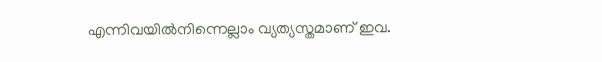എന്നിവയിൽനിന്നെല്ലാം വ്യത്യസ്തമാണ് ഇവ.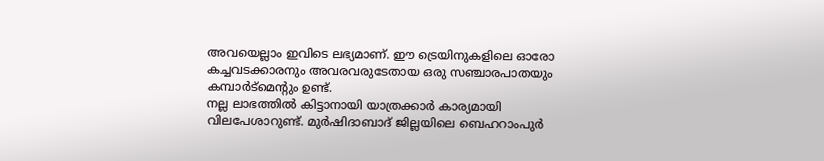അവയെല്ലാം ഇവിടെ ലഭ്യമാണ്. ഈ ട്രെയിനുകളിലെ ഓരോ കച്ചവടക്കാരനും അവരവരുടേതായ ഒരു സഞ്ചാരപാതയും കമ്പാർട്മെന്റും ഉണ്ട്.
നല്ല ലാഭത്തിൽ കിട്ടാനായി യാത്രക്കാർ കാര്യമായി വിലപേശാറുണ്ട്. മുർഷിദാബാദ് ജില്ലയിലെ ബെഹറാംപുർ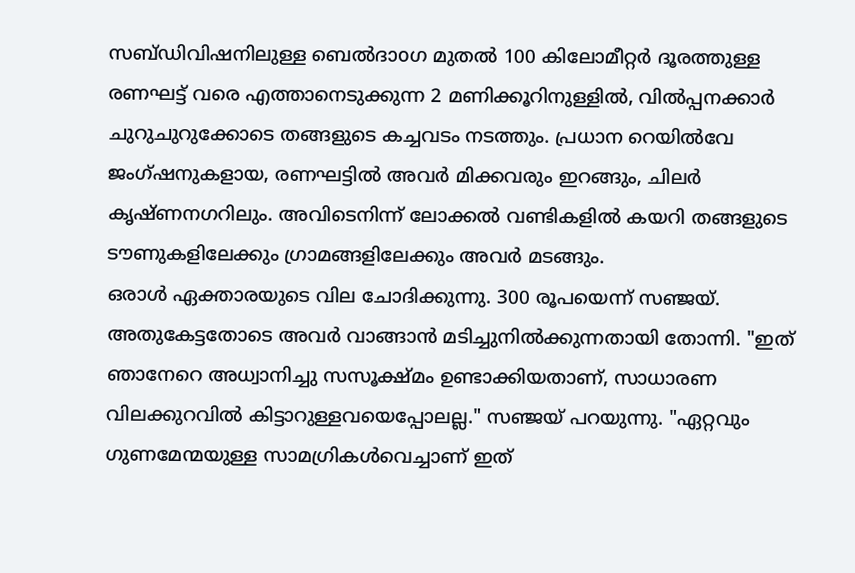സബ്ഡിവിഷനിലുള്ള ബെൽദാoഗ മുതൽ 100 കിലോമീറ്റർ ദൂരത്തുള്ള രണഘട്ട് വരെ എത്താനെടുക്കുന്ന 2 മണിക്കൂറിനുള്ളിൽ, വിൽപ്പനക്കാർ ചുറുചുറുക്കോടെ തങ്ങളുടെ കച്ചവടം നടത്തും. പ്രധാന റെയിൽവേ ജംഗ്ഷനുകളായ, രണഘട്ടിൽ അവർ മിക്കവരും ഇറങ്ങും, ചിലർ കൃഷ്ണനഗറിലും. അവിടെനിന്ന് ലോക്കൽ വണ്ടികളിൽ കയറി തങ്ങളുടെ ടൗണുകളിലേക്കും ഗ്രാമങ്ങളിലേക്കും അവർ മടങ്ങും.
ഒരാൾ ഏക്താരയുടെ വില ചോദിക്കുന്നു. 300 രൂപയെന്ന് സഞ്ജയ്. അതുകേട്ടതോടെ അവർ വാങ്ങാൻ മടിച്ചുനിൽക്കുന്നതായി തോന്നി. "ഇത് ഞാനേറെ അധ്വാനിച്ചു സസൂക്ഷ്മം ഉണ്ടാക്കിയതാണ്, സാധാരണ വിലക്കുറവിൽ കിട്ടാറുള്ളവയെപ്പോലല്ല." സഞ്ജയ് പറയുന്നു. "ഏറ്റവും ഗുണമേന്മയുള്ള സാമഗ്രികൾവെച്ചാണ് ഇത്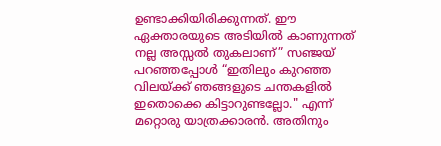ഉണ്ടാക്കിയിരിക്കുന്നത്. ഈ ഏക്താരയുടെ അടിയിൽ കാണുന്നത് നല്ല അസ്സൽ തുകലാണ്” സഞ്ജയ് പറഞ്ഞപ്പോൾ “ഇതിലും കുറഞ്ഞ വിലയ്ക്ക് ഞങ്ങളുടെ ചന്തകളിൽ ഇതൊക്കെ കിട്ടാറുണ്ടല്ലോ." എന്ന് മറ്റൊരു യാത്രക്കാരൻ. അതിനും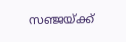സഞ്ജയ്ക്ക്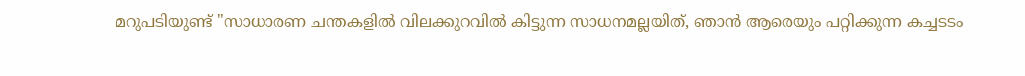മറുപടിയുണ്ട് "സാധാരണ ചന്തകളിൽ വിലക്കുറവിൽ കിട്ടുന്ന സാധനമല്ലയിത്, ഞാൻ ആരെയും പറ്റിക്കുന്ന കച്ചടടം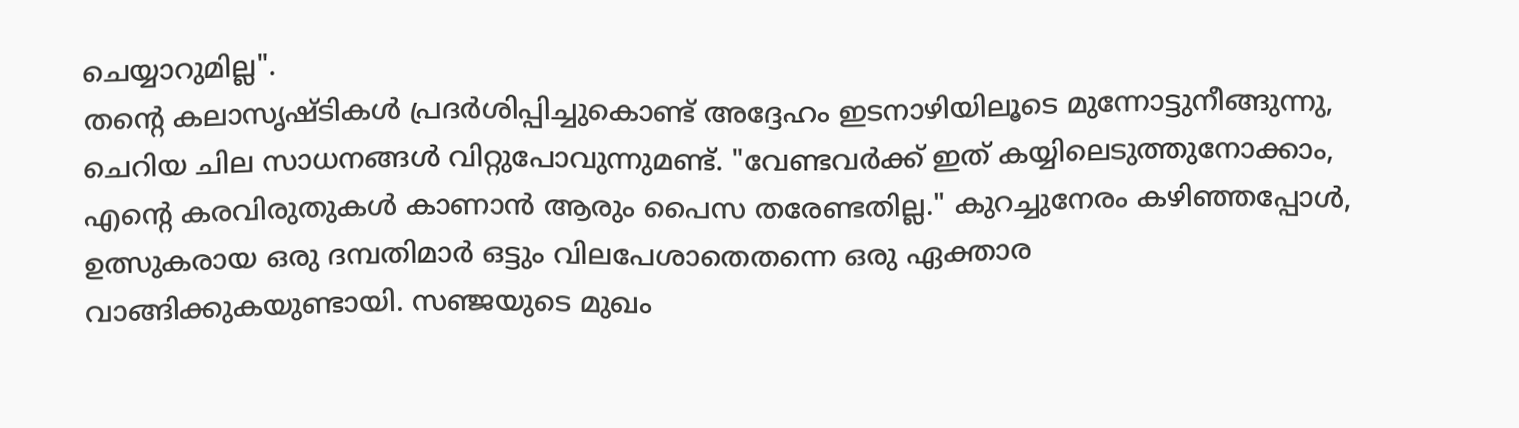ചെയ്യാറുമില്ല".
തന്റെ കലാസൃഷ്ടികൾ പ്രദർശിപ്പിച്ചുകൊണ്ട് അദ്ദേഹം ഇടനാഴിയിലൂടെ മുന്നോട്ടുനീങ്ങുന്നു, ചെറിയ ചില സാധനങ്ങൾ വിറ്റുപോവുന്നുമണ്ട്. "വേണ്ടവർക്ക് ഇത് കയ്യിലെടുത്തുനോക്കാം, എന്റെ കരവിരുതുകൾ കാണാൻ ആരും പൈസ തരേണ്ടതില്ല." കുറച്ചുനേരം കഴിഞ്ഞപ്പോൾ, ഉത്സുകരായ ഒരു ദമ്പതിമാർ ഒട്ടും വിലപേശാതെതന്നെ ഒരു ഏക്താര വാങ്ങിക്കുകയുണ്ടായി. സഞ്ജയുടെ മുഖം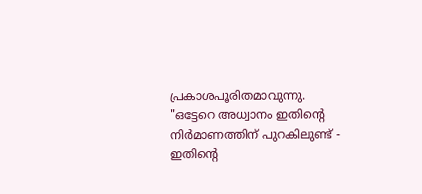പ്രകാശപൂരിതമാവുന്നു. "ഒട്ടേറെ അധ്വാനം ഇതിന്റെ നിർമാണത്തിന് പുറകിലുണ്ട് - ഇതിന്റെ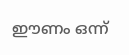ഈണം ഒന്ന്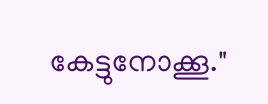കേട്ടുനോക്കൂ."